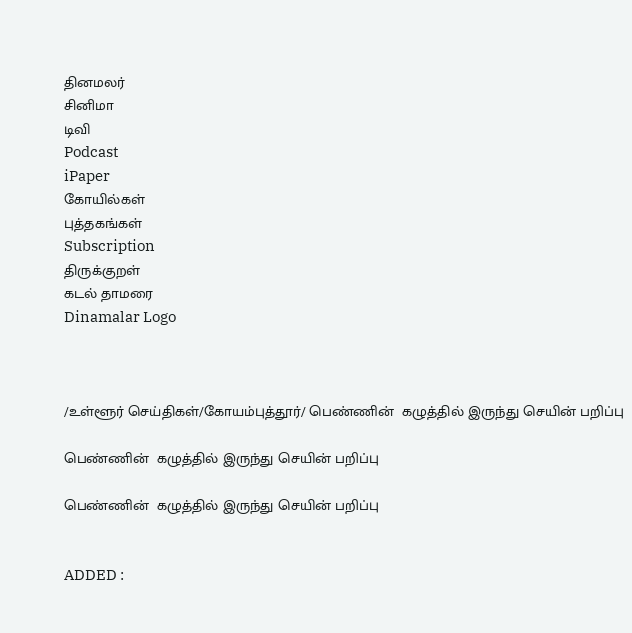தினமலர்
சினிமா
டிவி
Podcast
iPaper
கோயில்கள்
புத்தகங்கள்
Subscription
திருக்குறள்
கடல் தாமரை
Dinamalar Logo



/உள்ளூர் செய்திகள்/கோயம்புத்தூர்/ பெண்ணின்  கழுத்தில் இருந்து செயின் பறிப்பு

பெண்ணின்  கழுத்தில் இருந்து செயின் பறிப்பு

பெண்ணின்  கழுத்தில் இருந்து செயின் பறிப்பு


ADDED :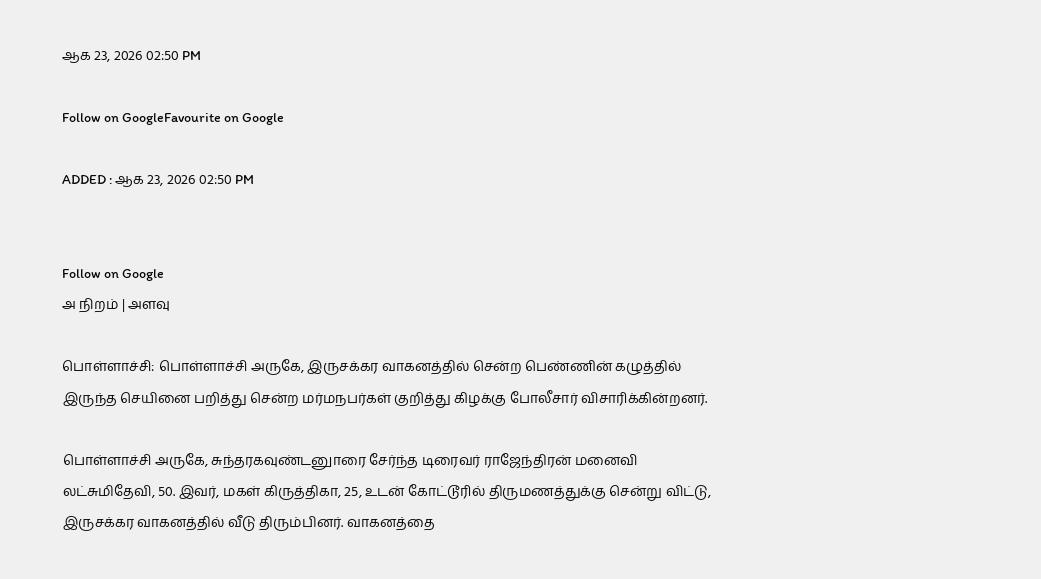ஆக 23, 2026 02:50 PM

Follow on GoogleFavourite on Google

ADDED : ஆக 23, 2026 02:50 PM


Follow on Google
அ நிறம் | அளவு

பொள்ளாச்சி: பொள்ளாச்சி அருகே, இருசக்கர வாகனத்தில் சென்ற பெண்ணின் கழுத்தில் இருந்த செயினை பறித்து சென்ற மர்மநபர்கள் குறித்து கிழக்கு போலீசார் விசாரிக்கின்றனர்.

பொள்ளாச்சி அருகே, சுந்தரகவுண்டனுாரை சேர்ந்த டிரைவர் ராஜேந்திரன் மனைவி லட்சுமிதேவி, 50. இவர், மகள் கிருத்திகா, 25, உடன் கோட்டூரில் திருமணத்துக்கு சென்று விட்டு, இருசக்கர வாகனத்தில் வீடு திரும்பினர். வாகனத்தை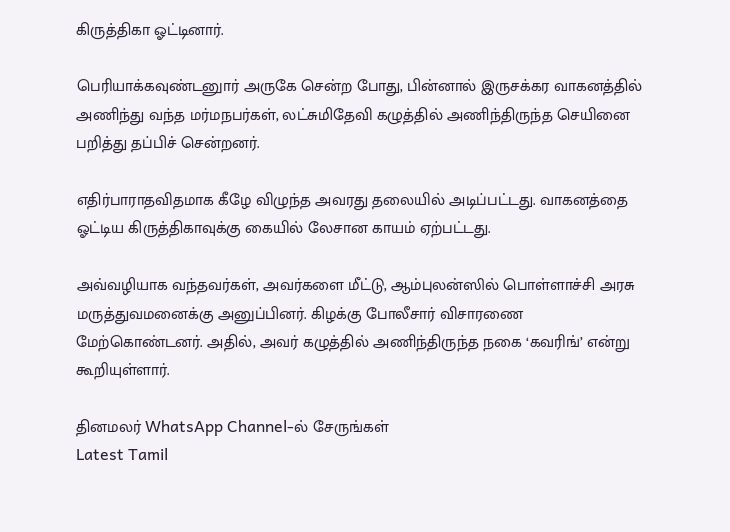கிருத்திகா ஓட்டினார்.

பெரியாக்கவுண்டனுார் அருகே சென்ற போது, பின்னால் இருசக்கர வாகனத்தில் அணிந்து வந்த மர்மநபர்கள், லட்சுமிதேவி கழுத்தில் அணிந்திருந்த செயினை பறித்து தப்பிச் சென்றனர்.

எதிர்பாராதவிதமாக கீழே விழுந்த அவரது தலையில் அடிப்பட்டது. வாகனத்தை ஓட்டிய கிருத்திகாவுக்கு கையில் லேசான காயம் ஏற்பட்டது.

அவ்வழியாக வந்தவர்கள், அவர்களை மீட்டு, ஆம்புலன்ஸில் பொள்ளாச்சி அரசு மருத்துவமனைக்கு அனுப்பினர். கிழக்கு போலீசார் விசாரணை மேற்கொண்டனர். அதில், அவர் கழுத்தில் அணிந்திருந்த நகை ‘கவரிங்’ என்று கூறியுள்ளார்.

தினமலர் WhatsApp Channel-ல் சேருங்கள்
Latest Tamil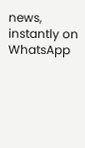news, instantly on WhatsApp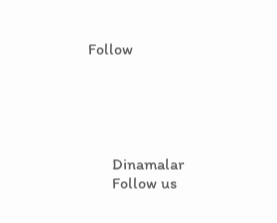Follow





      Dinamalar
      Follow us